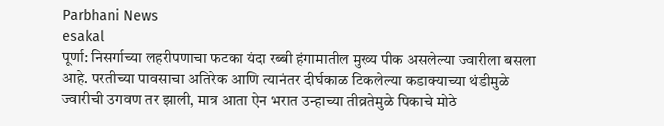Parbhani News
esakal
पूर्णा: निसर्गाच्या लहरीपणाचा फटका यंदा रब्बी हंगामातील मुख्य पीक असलेल्या ज्वारीला बसला आहे. परतीच्या पावसाचा अतिरेक आणि त्यानंतर दीर्घकाळ टिकलेल्या कडाक्याच्या थंडीमुळे ज्वारीची उगवण तर झाली, मात्र आता ऐन भरात उन्हाच्या तीव्रतेमुळे पिकाचे मोठे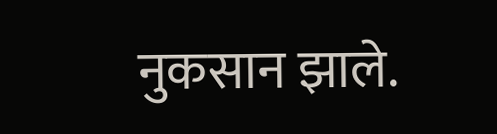नुकसान झाले.